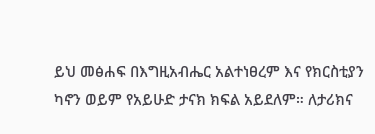ይህ መፅሐፍ በእግዚአብሔር አልተነፀረም እና የክርስቲያን ካኖን ወይም የአይሁድ ታናክ ክፍል አይደለም። ለታሪክና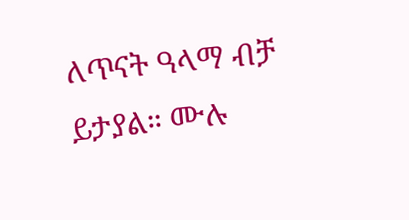ለጥናት ዓላማ ብቻ ይታያል። ሙሉ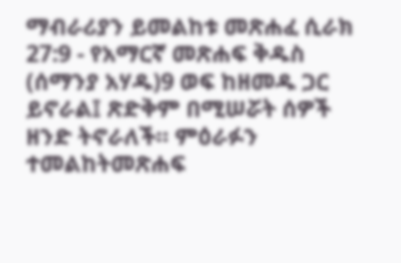ማብራሪያን ይመልከቱ መጽሐፈ ሲራክ 27:9 - የአማርኛ መጽሐፍ ቅዱስ (ሰማንያ አሃዱ)9 ወፍ ከዘመዱ ጋር ይኖራል፤ ጽድቅም በሚሠሯት ሰዎች ዘንድ ትኖራለች። ምዕራፉን ተመልከትመጽሐፍ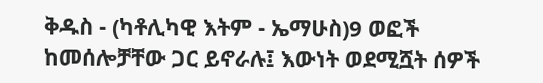ቅዱስ - (ካቶሊካዊ እትም - ኤማሁስ)9 ወፎች ከመሰሎቻቸው ጋር ይኖራሉ፤ እውነት ወደሚሿት ሰዎች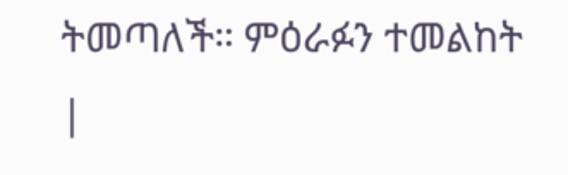ትመጣለች። ምዕራፉን ተመልከት |